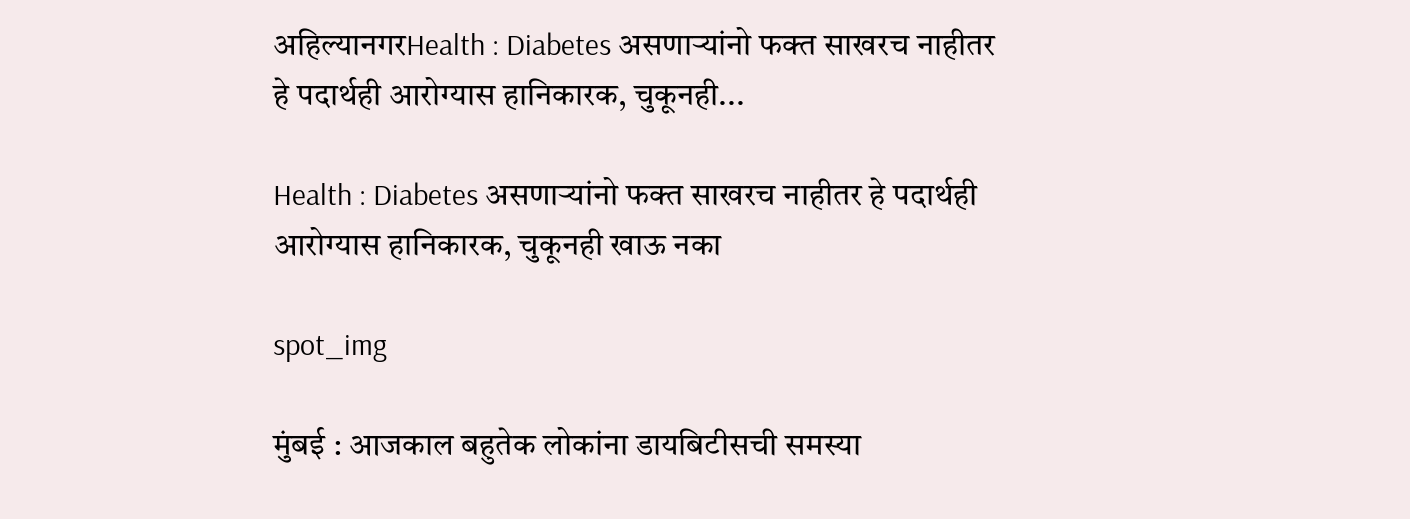अहिल्यानगरHealth : Diabetes असणाऱ्यांनो फक्त साखरच नाहीतर हे पदार्थही आरोग्यास हानिकारक, चुकूनही...

Health : Diabetes असणाऱ्यांनो फक्त साखरच नाहीतर हे पदार्थही आरोग्यास हानिकारक, चुकूनही खाऊ नका

spot_img

मुंबई : आजकाल बहुतेक लोकांना डायबिटीसची समस्या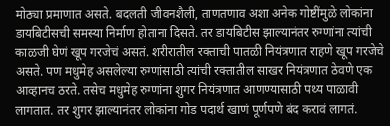मोठ्या प्रमाणात असते. बदलती जीवनशैली, ताणतणाव अशा अनेक गोष्टींमुळे लोकांना डायबिटीसची समस्या निर्माण होताना दिसते. तर डायबिटीस झाल्यानंतर रुग्णांना त्यांची काळजी घेणं खूप गरजेचं असतं. शरीरातील रक्ताची पातळी नियंत्रणात राहणे खूप गरजेचे असते. पण मधुमेह असलेल्या रुग्णांसाठी त्यांची रक्तातील साखर नियंत्रणात ठेवणे एक आव्हानच ठरते. तसेच मधुमेह रुग्णांना शुगर नियंत्रणात आणण्यासाठी पथ्य पाळावी लागतात. तर शुगर झाल्यानंतर लोकांना गोड पदार्थ खाणं पूर्णपणे बंद करावं लागतं.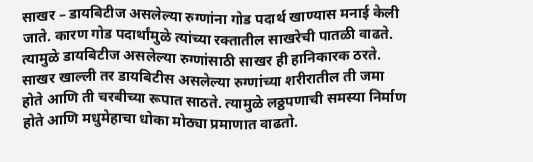साखर – डायबिटीज असलेल्या रुग्णांना गोड पदार्थ खाण्यास मनाई केली जाते. कारण गोड पदार्थांमुळे त्यांच्या रक्तातील साखरेची पातळी वाढते. त्यामुळे डायबिटीज असलेल्या रुग्णांसाठी साखर ही हानिकारक ठरते. साखर खाल्ली तर डायबिटीस असलेल्या रुग्णांच्या शरीरातील ती जमा होते आणि ती चरबीच्या रूपात साठते. त्यामुळे लठ्ठपणाची समस्या निर्माण होते आणि मधुमेहाचा धोका मोठ्या प्रमाणात वाढतो.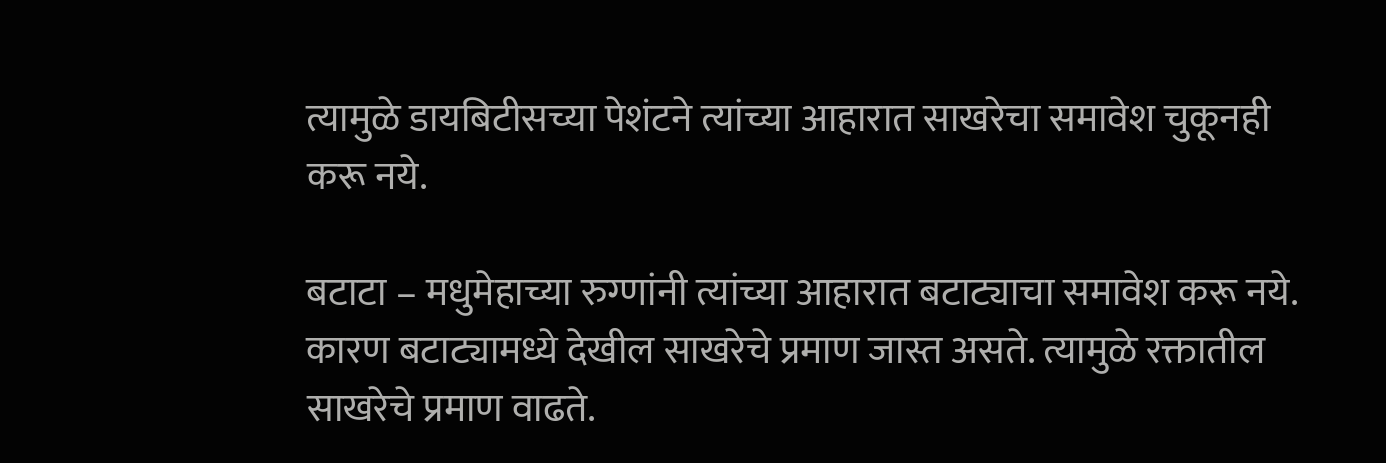त्यामुळे डायबिटीसच्या पेशंटने त्यांच्या आहारात साखरेचा समावेश चुकूनही करू नये.

बटाटा – मधुमेहाच्या रुग्णांनी त्यांच्या आहारात बटाट्याचा समावेश करू नये. कारण बटाट्यामध्ये देखील साखरेचे प्रमाण जास्त असते. त्यामुळे रक्तातील साखरेचे प्रमाण वाढते.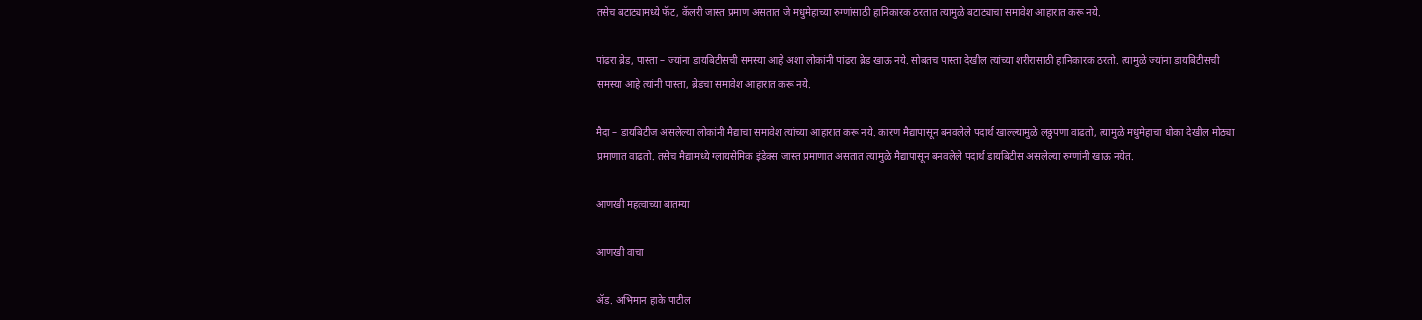तसेच बटाट्यामध्ये फॅट, कॅलरी जास्त प्रमाण असतात जे मधुमेहाच्या रुग्णांसाठी हानिकारक ठरतात त्यामुळे बटाट्याचा समावेश आहारात करू नये.

पांढरा ब्रेड, पास्ता – ज्यांना डायबिटीसची समस्या आहे अशा लोकांनी पांढरा ब्रेड खाऊ नये. सोबतच पास्ता देखील त्यांच्या शरीरासाठी हानिकारक ठरतो. त्यामुळे ज्यांना डायबिटीसची समस्या आहे त्यांनी पास्ता, ब्रेडचा समावेश आहारात करू नये.

मैदा – डायबिटीज असलेल्या लोकांनी मैद्याचा समावेश त्यांच्या आहारात करू नये. कारण मैद्यापासून बनवलेले पदार्थ खाल्ल्यामुळे लठ्ठपणा वाढतो, त्यामुळे मधुमेहाचा धोका देखील मोठ्या प्रमाणात वाढतो. तसेच मैद्यामध्ये ग्लायसेमिक इंडेक्स जास्त प्रमाणात असतात त्यामुळे मैद्यापासून बनवलेले पदार्थ डायबिटीस असलेल्या रुग्णांनी खाऊ नयेत.

आणखी महत्वाच्या बातम्या

आणखी वाचा

ॲड. अभिमान हाके पाटील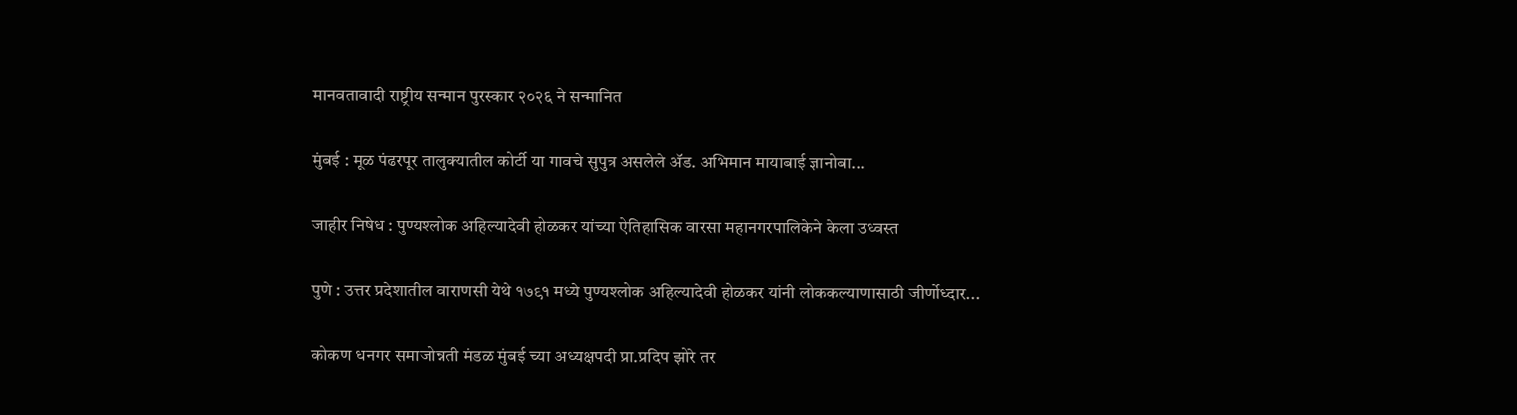मानवतावादी राष्ट्रीय सन्मान पुरस्कार २०२६ ने सन्मानित

मुंबई : मूळ पंढरपूर तालुक्यातील कोर्टी या गावचे सुपुत्र असलेले ॲड. अभिमान मायाबाई ज्ञानोबा...

जाहीर निषेध : पुण्यश्लोक अहिल्यादेवी होळकर यांच्या ऐतिहासिक वारसा महानगरपालिकेने केला उध्वस्त

पुणे : उत्तर प्रदेशातील वाराणसी येथे १७९१ मध्ये पुण्यश्लोक अहिल्यादेवी होळकर यांनी लोककल्याणासाठी जीर्णोध्दार...

कोकण धनगर समाजोन्नती मंडळ मुंबई च्या अध्यक्षपदी प्रा.प्रदिप झोरे तर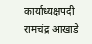कार्याध्यक्षपदी रामचंद्र आखाडे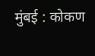मुंबई : कोकण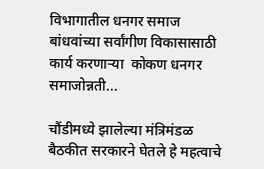विभागातील धनगर समाज बांधवांच्या सर्वांगीण विकासासाठी कार्य करणार्‍या  कोकण धनगर समाजोन्नती...

चौंडीमध्ये झालेल्या मंत्रिमंडळ बैठकीत सरकारने घेतले हे महत्वाचे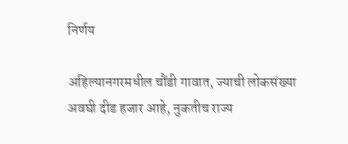निर्णय

अहिल्यानगरमधील चौंडी गावात, ज्याची लोकसंख्या अवघी दीड हजार आहे, नुकतीच राज्य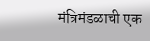मंत्रिमंडळाची एक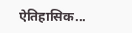ऐतिहासिक...